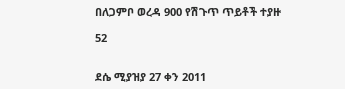በለጋምቦ ወረዳ 900 የሽጉጥ ጥይቶች ተያዙ

52


ደሴ ሚያዝያ 27 ቀን 2011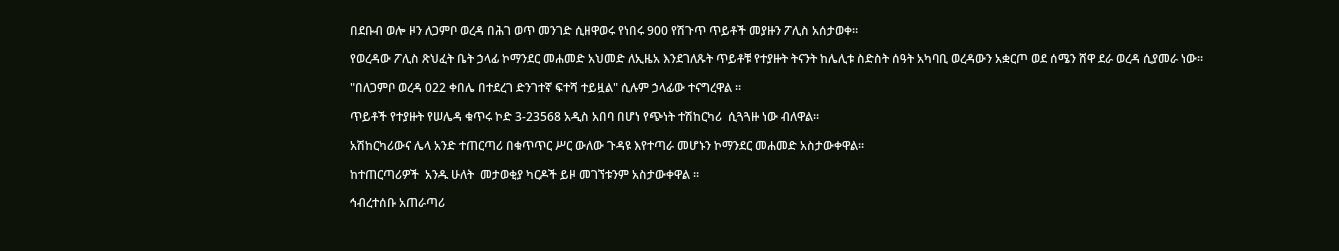በደቡብ ወሎ ዞን ለጋምቦ ወረዳ በሕገ ወጥ መንገድ ሲዘዋወሩ የነበሩ 900 የሽጉጥ ጥይቶች መያዙን ፖሊስ አሰታወቀ።

የወረዳው ፖሊስ ጽህፈት ቤት ኃላፊ ኮማንደር መሐመድ አህመድ ለኢዜአ እንደገለጹት ጥይቶቹ የተያዙት ትናንት ከሌሊቱ ስድስት ሰዓት አካባቢ ወረዳውን አቋርጦ ወደ ሰሜን ሸዋ ደራ ወረዳ ሲያመራ ነው።

"በለጋምቦ ወረዳ 022 ቀበሌ በተደረገ ድንገተኛ ፍተሻ ተይዟል" ሲሉም ኃላፊው ተናግረዋል ።

ጥይቶች የተያዙት የሠሌዳ ቁጥሩ ኮድ 3-23568 አዲስ አበባ በሆነ የጭነት ተሽከርካሪ  ሲጓጓዙ ነው ብለዋል።

አሽከርካሪውና ሌላ አንድ ተጠርጣሪ በቁጥጥር ሥር ውለው ጉዳዩ እየተጣራ መሆኑን ኮማንደር መሐመድ አስታውቀዋል።

ከተጠርጣሪዎች  አንዱ ሁለት  መታወቂያ ካርዶች ይዞ መገኘቱንም አስታውቀዋል ።

ኅብረተሰቡ አጠራጣሪ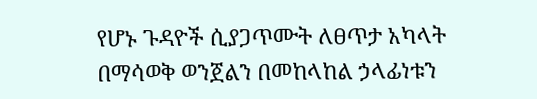የሆኑ ጉዳዮች ሲያጋጥሙት ለፀጥታ አካላት በማሳወቅ ወንጀልን በመከላከል ኃላፊነቱን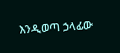እንዲወጣ ኃላፊው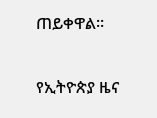ጠይቀዋል።

የኢትዮጵያ ዜና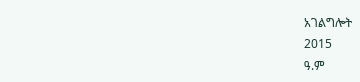አገልግሎት
2015
ዓ.ም